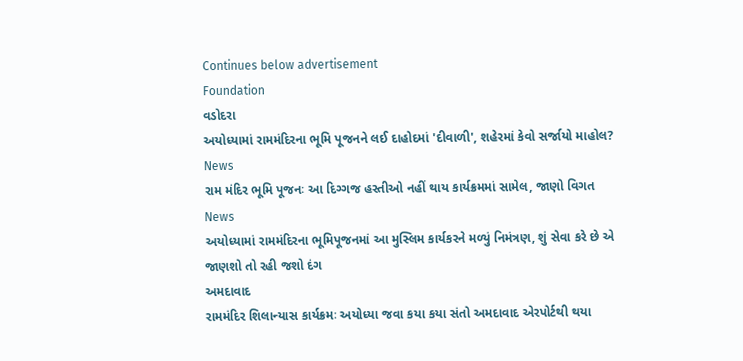Continues below advertisement
Foundation
વડોદરા
અયોધ્યામાં રામમંદિરના ભૂમિ પૂજનને લઈ દાહોદમાં 'દીવાળી', શહેરમાં કેવો સર્જાયો માહોલ?
News
રામ મંદિર ભૂમિ પૂજનઃ આ દિગ્ગજ હસ્તીઓ નહીં થાય કાર્યક્રમમાં સામેલ, જાણો વિગત
News
અયોધ્યામાં રામમંદિરના ભૂમિપૂજનમાં આ મુસ્લિમ કાર્યકરને મળ્યું નિમંત્રણ, શું સેવા કરે છે એ જાણશો તો રહી જશો દંગ
અમદાવાદ
રામમંદિર શિલાન્યાસ કાર્યક્રમઃ અયોધ્યા જવા કયા કયા સંતો અમદાવાદ એરપોર્ટથી થયા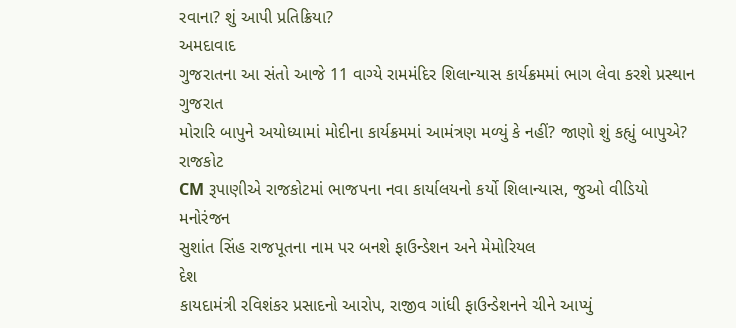રવાના? શું આપી પ્રતિક્રિયા?
અમદાવાદ
ગુજરાતના આ સંતો આજે 11 વાગ્યે રામમંદિર શિલાન્યાસ કાર્યક્રમમાં ભાગ લેવા કરશે પ્રસ્થાન
ગુજરાત
મોરારિ બાપુને અયોધ્યામાં મોદીના કાર્યક્રમમાં આમંત્રણ મળ્યું કે નહીં? જાણો શું કહ્યું બાપુએ?
રાજકોટ
CM રૂપાણીએ રાજકોટમાં ભાજપના નવા કાર્યાલયનો કર્યો શિલાન્યાસ, જુઓ વીડિયો
મનોરંજન
સુશાંત સિંહ રાજપૂતના નામ પર બનશે ફાઉન્ડેશન અને મેમોરિયલ
દેશ
કાયદામંત્રી રવિશંકર પ્રસાદનો આરોપ, રાજીવ ગાંધી ફાઉન્ડેશનને ચીને આપ્યું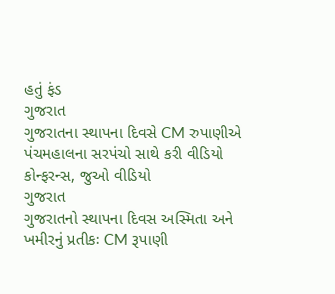હતું ફંડ
ગુજરાત
ગુજરાતના સ્થાપના દિવસે CM રુપાણીએ પંચમહાલના સરપંચો સાથે કરી વીડિયો કોન્ફરન્સ, જુઓ વીડિયો
ગુજરાત
ગુજરાતનો સ્થાપના દિવસ અસ્મિતા અને ખમીરનું પ્રતીકઃ CM રૂપાણી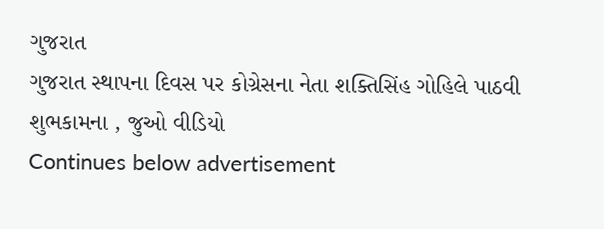ગુજરાત
ગુજરાત સ્થાપના દિવસ પર કોગ્રેસના નેતા શક્તિસિંહ ગોહિલે પાઠવી શુભકામના , જુઓ વીડિયો
Continues below advertisement